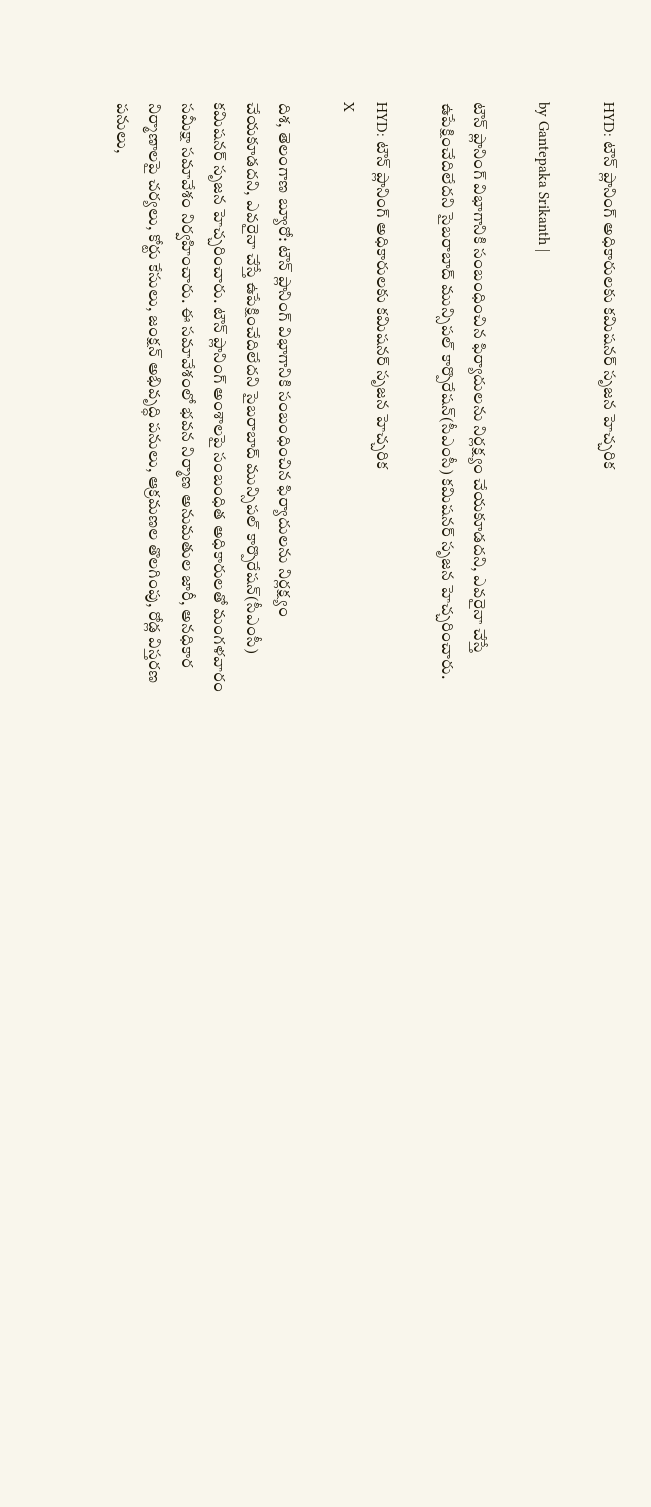HYD: టౌన్ ప్లానింగ్ అధికారులకు కమిషనర్ సృజన హెచ్చరిక

by Gantepaka Srikanth |

టౌన్ ప్లానింగ్ విభాగానికి సంబంధించిన ఫిర్యాదులను నిర్లక్ష్యం చేయకూడదని, ఎవరైనా చేస్తే ఉపేక్షించేదిలేదని సైబరాబాద్ మున్సిపల్ కార్పొరేషన్(సీఎంసీ) కమిషనర్ సృజన హెచ్చరించారు.

HYD: టౌన్ ప్లానింగ్ అధికారులకు కమిషనర్ సృజన హెచ్చరిక
X

దిశ, తెలంగాణ బ్యూరో: టౌన్ ప్లానింగ్ విభాగానికి సంబంధించిన ఫిర్యాదులను నిర్లక్ష్యం చేయకూడదని, ఎవరైనా చేస్తే ఉపేక్షించేదిలేదని సైబరాబాద్ మున్సిపల్ కార్పొరేషన్(సీఎంసీ) కమిషనర్ సృజన హెచ్చరించారు. టౌన్ ప్లానింగ్ అంశాలపై సంబంధిత అధికారులతో మంగళవారం సమీక్షా సమావేశం నిర్వహించారు. ఈ సమావేశంలో భవన నిర్మాణ అనుమతుల జారీ, అనధికార నిర్మాణాలపై చర్యలు, కోర్టు కేసులు, జంక్షన్ అభివృద్ధి పనులు, ఆక్రమణల తొలగింపు, రోడ్ల విస్తరణ పనులు,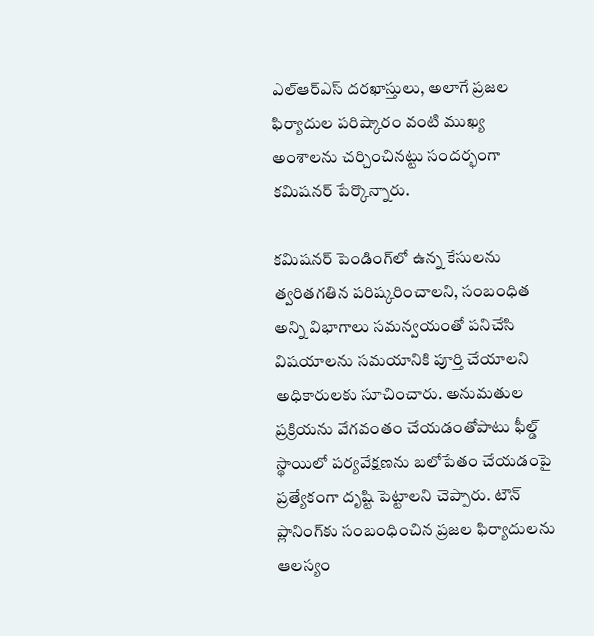ఎల్‌ఆర్‌ఎస్ దరఖాస్తులు, అలాగే ప్రజల ఫిర్యాదుల పరిష్కారం వంటి ముఖ్య అంశాలను చర్చించినట్టు సందర్భంగా కమిషనర్ పేర్కొన్నారు.

కమిషనర్ పెండింగ్‌లో ఉన్న కేసులను త్వరితగతిన పరిష్కరించాలని, సంబంధిత అన్ని విభాగాలు సమన్వయంతో పనిచేసి విషయాలను సమయానికి పూర్తి చేయాలని అధికారులకు సూచించారు. అనుమతుల ప్రక్రియను వేగవంతం చేయడంతోపాటు ఫీల్డ్ స్థాయిలో పర్యవేక్షణను బలోపేతం చేయడంపై ప్రత్యేకంగా దృష్టి పెట్టాలని చెప్పారు. టౌన్ ప్లానింగ్‌కు సంబంధించిన ప్రజల ఫిర్యాదులను ఆలస్యం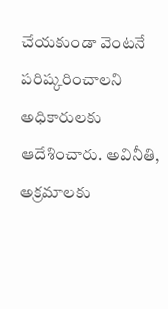చేయకుండా వెంటనే పరిష్కరించాలని అధికారులకు ఆదేశించారు. అవినీతి, అక్రమాలకు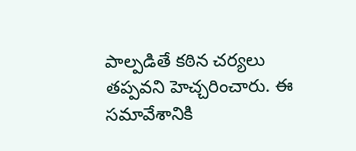పాల్పడితే కఠిన చర్యలు తప్పవని హెచ్చరించారు. ఈ సమావేశానికి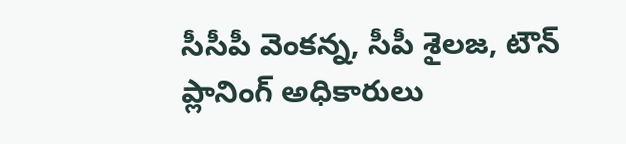సీసీపీ వెంకన్న, సీపీ శైలజ, టౌన్ ప్లానింగ్ అధికారులు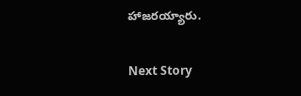హాజరయ్యారు.

Next Story